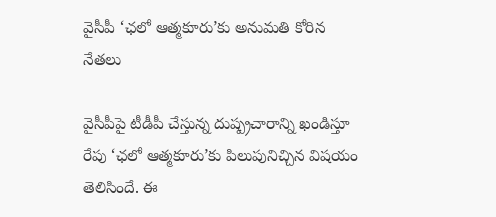వైసీపీ ‘ఛలో ఆత్మకూరు’కు అనుమతి కోరిన నేతలు

వైసీపీపై టీడీపీ చేస్తున్న దుష్ప్రచారాన్ని ఖండిస్తూ రేపు ‘ఛలో ఆత్మకూరు’కు పిలుపునిచ్చిన విషయం తెలిసిందే. ఈ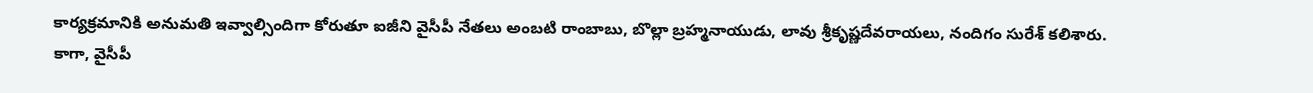కార్యక్రమానికి అనుమతి ఇవ్వాల్సిందిగా కోరుతూ ఐజీని వైసీపీ నేతలు అంబటి రాంబాబు, బొల్లా బ్రహ్మనాయుడు, లావు శ్రీకృష్ణదేవరాయలు, నందిగం సురేశ్ కలిశారు. కాగా, వైసీపీ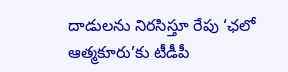దాడులను నిరసిస్తూ రేపు ‘ఛలో ఆత్మకూరు’కు టీడీపీ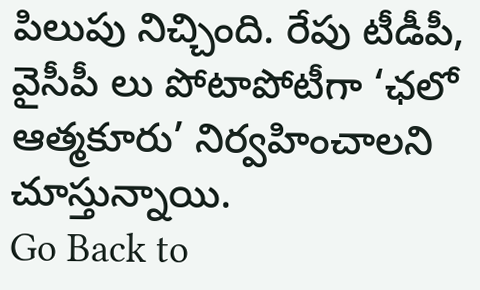పిలుపు నిచ్చింది. రేపు టీడీపీ, వైసీపీ లు పోటాపోటీగా ‘ఛలో ఆత్మకూరు’ నిర్వహించాలని చూస్తున్నాయి.
Go Back to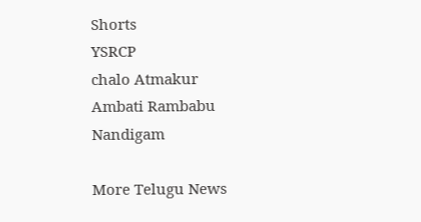Shorts
YSRCP
chalo Atmakur
Ambati Rambabu
Nandigam

More Telugu News